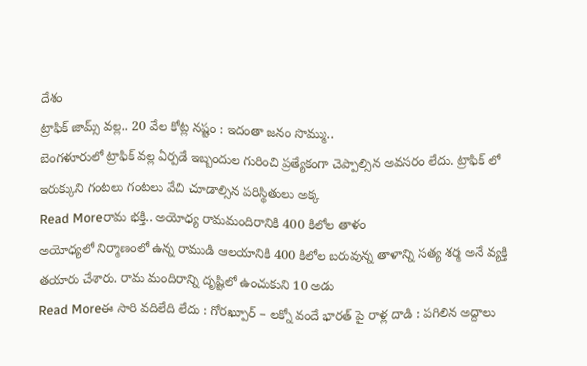దేశం
ట్రాఫిక్ జామ్స్ వల్ల.. 20 వేల కోట్ల నష్టం : ఇదంతా జనం సొమ్ము..
బెంగళూరులో ట్రాఫిక్ వల్ల ఏర్పడే ఇబ్బందుల గురించి ప్రత్యేకంగా చెప్పాల్సిన అవసరం లేదు. ట్రాఫిక్ లో ఇరుక్కుని గంటలు గంటలు వేచి చూడాల్సిన పరిస్థితులు అక్క
Read Moreరామ భక్తి.. అయోధ్య రామమందిరానికి 400 కిలోల తాళం
అయోధ్యలో నిర్మాణంలో ఉన్న రాముడి ఆలయానికి 400 కిలోల బరువున్న తాళాన్ని సత్య శర్మ అనే వ్యక్తి తయారు చేశారు. రామ మందిరాన్ని దృష్టిలో ఉంచుకుని 10 అడు
Read Moreఈ సారి వదిలేది లేదు : గోరఖ్పూర్ – లక్నో వందే భారత్ పై రాళ్ల దాడి : పగిలిన అద్దాలు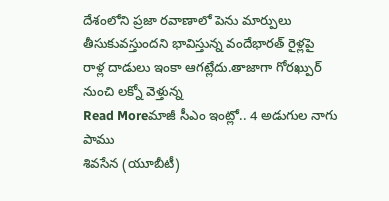దేశంలోని ప్రజా రవాణాలో పెను మార్పులు తీసుకువస్తుందని భావిస్తున్న వందేభారత్ రైళ్లపై రాళ్ల దాడులు ఇంకా ఆగట్లేదు.తాజాగా గోరఖ్పుర్ నుంచి లక్నో వెళ్తున్న
Read Moreమాజీ సీఎం ఇంట్లో.. 4 అడుగుల నాగు పాము
శివసేన (యూబీటీ)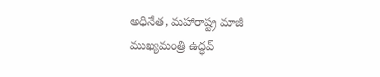అధినేత, మహారాష్ట్ర మాజీ ముఖ్యమంత్రి ఉద్ధవ్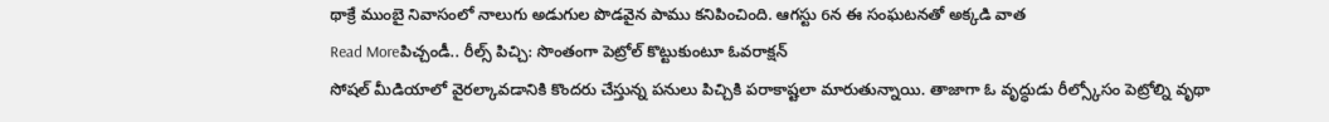థాక్రే ముంబై నివాసంలో నాలుగు అడుగుల పొడవైన పాము కనిపించింది. ఆగస్టు 6న ఈ సంఘటనతో అక్కడి వాత
Read Moreపిచ్చండీ.. రీల్స్ పిచ్చి: సొంతంగా పెట్రోల్ కొట్టుకుంటూ ఓవరాక్షన్
సోషల్ మీడియాలో వైరల్కావడానికి కొందరు చేస్తున్న పనులు పిచ్చికి పరాకాష్టలా మారుతున్నాయి. తాజాగా ఓ వృద్ధుడు రీల్స్కోసం పెట్రోల్ని వృథా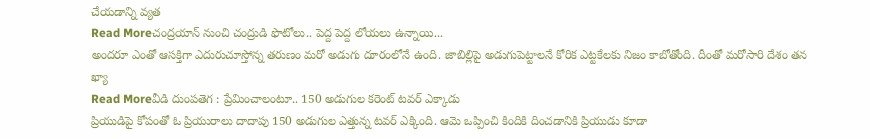చేయడాన్ని వ్యత
Read Moreచంద్రయాన్ నుంచి చంద్రుడి ఫొటోలు.. పెద్ద పెద్ద లోయలు ఉన్నాయి...
అందరూ ఎంతో ఆసక్తిగా ఎదురుచూస్తోన్న తరుణం మరో అడుగు దూరంలోనే ఉంది. జాబిల్లిపై అడుగుపెట్టాలనే కోరిక ఎట్టకేలకు నిజం కాబోతోంది. దీంతో మరోసారి దేశం తన ఖ్యా
Read Moreవీడి దుంపతెగ : ప్రేమించాలంటూ.. 150 అడుగుల కరెంట్ టవర్ ఎక్కాడు
ప్రియుడిపై కోపంతో ఓ ప్రియురాలు దాదాపు 150 అడుగుల ఎత్తున్న టవర్ ఎక్కింది. ఆమె ఒప్పించి కిందికి దించడానికి ప్రియుడు కూడా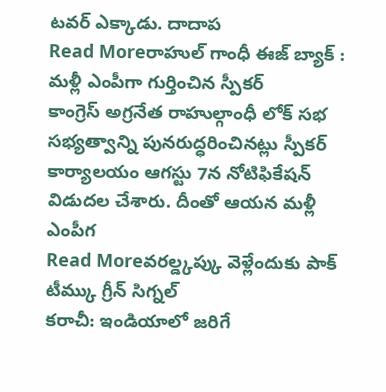టవర్ ఎక్కాడు. దాదాప
Read Moreరాహుల్ గాంధీ ఈజ్ బ్యాక్ : మళ్లీ ఎంపీగా గుర్తించిన స్పీకర్
కాంగ్రెస్ అగ్రనేత రాహుల్గాంధీ లోక్ సభ సభ్యత్వాన్ని పునరుద్ధరించినట్లు స్పీకర్ కార్యాలయం ఆగస్టు 7న నోటిఫికేషన్ విడుదల చేశారు. దీంతో ఆయన మళ్లీ ఎంపీగ
Read Moreవరల్డ్కప్కు వెళ్లేందుకు పాక్ టీమ్కు గ్రీన్ సిగ్నల్
కరాచీ: ఇండియాలో జరిగే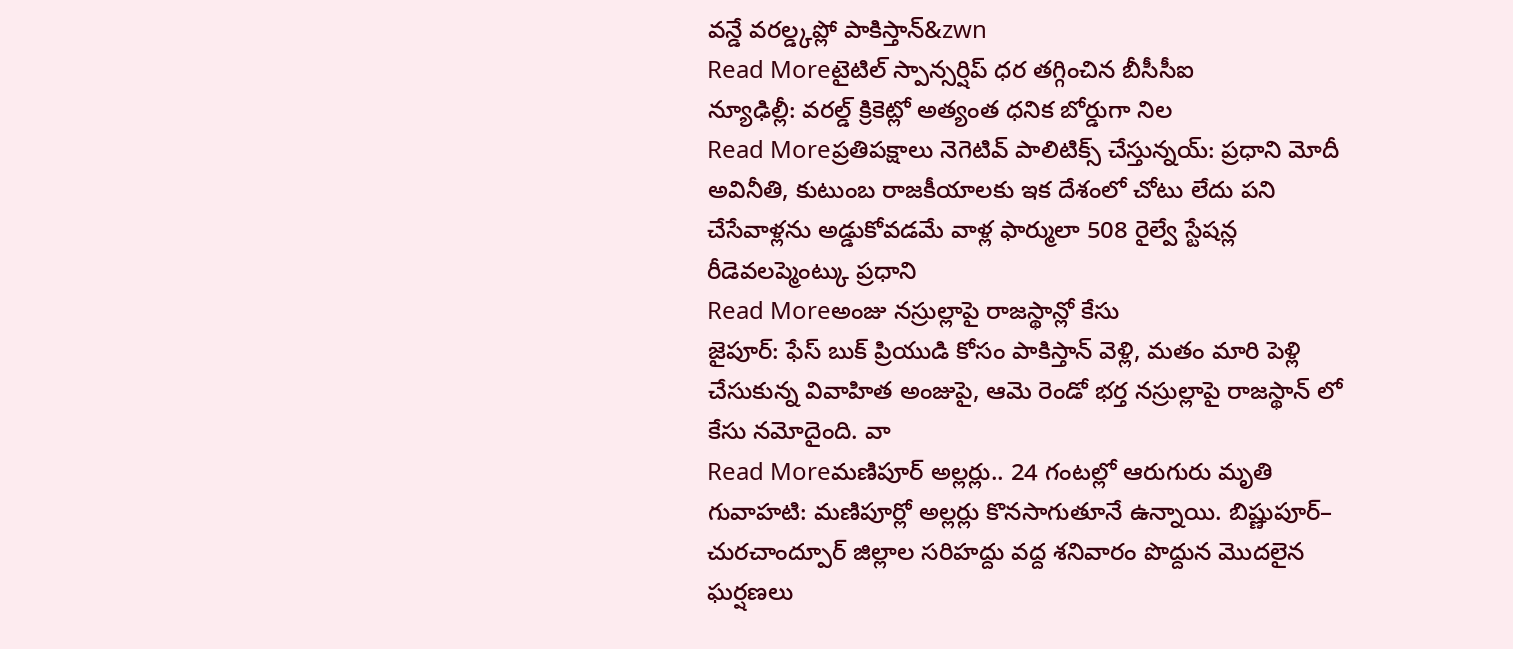వన్డే వరల్డ్కప్లో పాకిస్తాన్&zwn
Read Moreటైటిల్ స్పాన్సర్షిప్ ధర తగ్గించిన బీసీసీఐ
న్యూఢిల్లీ: వరల్డ్ క్రికెట్లో అత్యంత ధనిక బోర్డుగా నిల
Read Moreప్రతిపక్షాలు నెగెటివ్ పాలిటిక్స్ చేస్తున్నయ్: ప్రధాని మోదీ
అవినీతి, కుటుంబ రాజకీయాలకు ఇక దేశంలో చోటు లేదు పని చేసేవాళ్లను అడ్డుకోవడమే వాళ్ల ఫార్ములా 508 రైల్వే స్టేషన్ల రీడెవలప్మెంట్కు ప్రధాని
Read Moreఅంజు నస్రుల్లాపై రాజస్థాన్లో కేసు
జైపూర్: ఫేస్ బుక్ ప్రియుడి కోసం పాకిస్తాన్ వెళ్లి, మతం మారి పెళ్లి చేసుకున్న వివాహిత అంజుపై, ఆమె రెండో భర్త నస్రుల్లాపై రాజస్థాన్ లో కేసు నమోదైంది. వా
Read Moreమణిపూర్ అల్లర్లు.. 24 గంటల్లో ఆరుగురు మృతి
గువాహటి: మణిపూర్లో అల్లర్లు కొనసాగుతూనే ఉన్నాయి. బిష్ణుపూర్– చురచాంద్పూర్ జిల్లాల సరిహద్దు వద్ద శనివారం పొద్దున మొదలైన ఘర్షణలు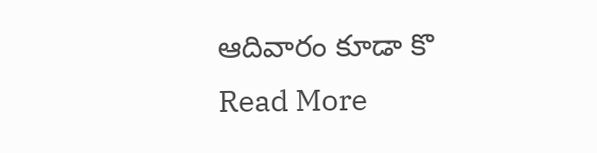ఆదివారం కూడా కొ
Read More